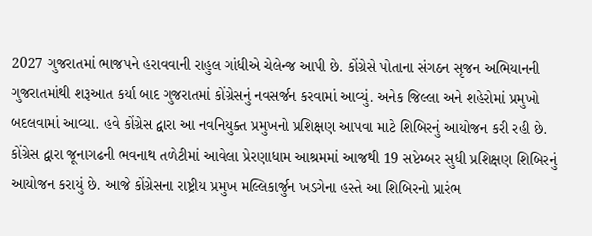2027 ગુજરાતમાં ભાજપને હરાવવાની રાહુલ ગાંધીએ ચેલેન્જ આપી છે. કોંગ્રેસે પોતાના સંગઠન સૃજન અભિયાનની ગુજરાતમાંથી શરૂઆત કર્યા બાદ ગુજરાતમાં કોંગ્રેસનું નવસર્જન કરવામાં આવ્યું. અનેક જિલ્લા અને શહેરોમાં પ્રમુખો બદલવામાં આવ્યા. હવે કોંગ્રેસ દ્વારા આ નવનિયુક્ત પ્રમુખનો પ્રશિક્ષણ આપવા માટે શિબિરનું આયોજન કરી રહી છે. કોંગ્રેસ દ્વારા જૂનાગઢની ભવનાથ તળેટીમાં આવેલા પ્રેરણાધામ આશ્રમમાં આજથી 19 સપ્ટેમ્બર સુધી પ્રશિક્ષણ શિબિરનું આયોજન કરાયું છે. આજે કોંગ્રેસના રાષ્ટ્રીય પ્રમુખ મલ્લિકાર્જુન ખડગેના હસ્તે આ શિબિરનો પ્રારંભ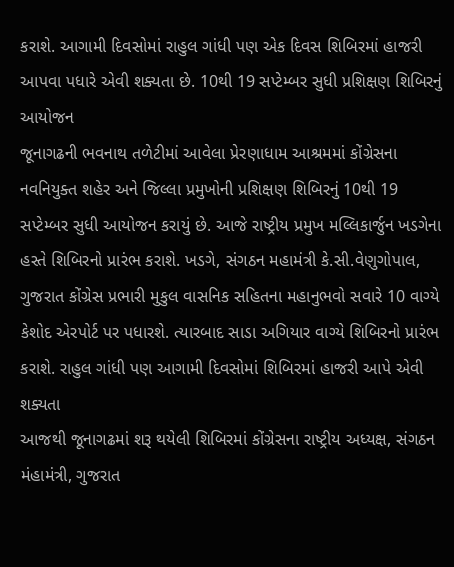કરાશે. આગામી દિવસોમાં રાહુલ ગાંધી પણ એક દિવસ શિબિરમાં હાજરી આપવા પધારે એવી શક્યતા છે. 10થી 19 સપ્ટેમ્બર સુધી પ્રશિક્ષણ શિબિરનું આયોજન
જૂનાગઢની ભવનાથ તળેટીમાં આવેલા પ્રેરણાધામ આશ્રમમાં કોંગ્રેસના નવનિયુક્ત શહેર અને જિલ્લા પ્રમુખોની પ્રશિક્ષણ શિબિરનું 10થી 19 સપ્ટેમ્બર સુધી આયોજન કરાયું છે. આજે રાષ્ટ્રીય પ્રમુખ મલ્લિકાર્જુન ખડગેના હસ્તે શિબિરનો પ્રારંભ કરાશે. ખડગે, સંગઠન મહામંત્રી કે.સી.વેણુગોપાલ, ગુજરાત કોંગ્રેસ પ્રભારી મુકુલ વાસનિક સહિતના મહાનુભવો સવારે 10 વાગ્યે કેશોદ એરપોર્ટ પર પધારશે. ત્યારબાદ સાડા અગિયાર વાગ્યે શિબિરનો પ્રારંભ કરાશે. રાહુલ ગાંધી પણ આગામી દિવસોમાં શિબિરમાં હાજરી આપે એવી શક્યતા
આજથી જૂનાગઢમાં શરૂ થયેલી શિબિરમાં કોંગ્રેસના રાષ્ટ્રીય અધ્યક્ષ, સંગઠન મંહામંત્રી, ગુજરાત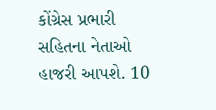કોંગ્રેસ પ્રભારી સહિતના નેતાઓ હાજરી આપશે. 10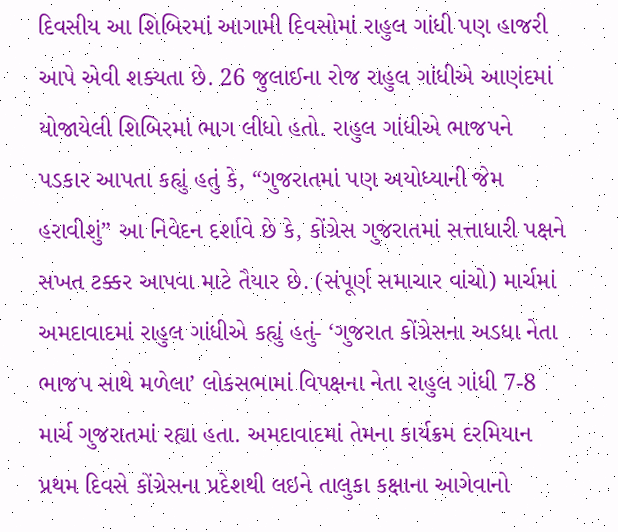દિવસીય આ શિબિરમાં આગામી દિવસોમાં રાહુલ ગાંધી પણ હાજરી આપે એવી શક્યતા છે. 26 જુલાઈના રોજ રાહુલ ગાંધીએ આણંદમાં યોજાયેલી શિબિરમાં ભાગ લીધો હતો. રાહુલ ગાંધીએ ભાજપને પડકાર આપતા કહ્યું હતું કે, “ગુજરાતમાં પણ અયોધ્યાની જેમ હરાવીશું” આ નિવેદન દર્શાવે છે કે, કોંગ્રેસ ગુજરાતમાં સત્તાધારી પક્ષને સખત ટક્કર આપવા માટે તૈયાર છે. (સંપૂર્ણ સમાચાર વાંચો) માર્ચમાં અમદાવાદમાં રાહુલ ગાંધીએ કહ્યું હતું- ‘ગુજરાત કોંગ્રેસના અડધા નેતા ભાજપ સાથે મળેલા’ લોકસભામાં વિપક્ષના નેતા રાહુલ ગાંધી 7-8 માર્ચ ગુજરાતમાં રહ્યા હતા. અમદાવાદમાં તેમના કાર્યક્રમ દરમિયાન પ્રથમ દિવસે કોંગ્રેસના પ્રદેશથી લઇને તાલુકા કક્ષાના આગેવાનો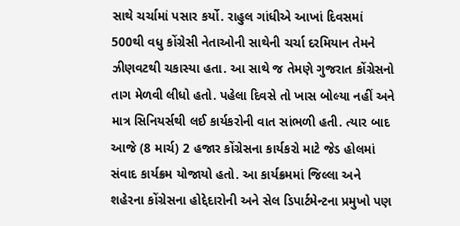સાથે ચર્ચામાં પસાર કર્યો. રાહુલ ગાંધીએ આખાં દિવસમાં 500થી વધુ કોંગ્રેસી નેતાઓની સાથેની ચર્ચા દરમિયાન તેમને ઝીણવટથી ચકાસ્યા હતા. આ સાથે જ તેમણે ગુજરાત કોંગ્રેસનો તાગ મેળવી લીધો હતો. પહેલા દિવસે તો ખાસ બોલ્યા નહીં અને માત્ર સિનિયર્સથી લઈ કાર્યકરોની વાત સાંભળી હતી. ત્યાર બાદ આજે (8 માર્ચ) 2 હજાર કોંગ્રેસના કાર્યકરો માટે જેડ હોલમાં સંવાદ કાર્યક્રમ યોજાયો હતો. આ કાર્યક્રમમાં જિલ્લા અને શહેરના કોંગ્રેસના હોદ્દેદારોની અને સેલ ડિપાર્ટમેન્ટના પ્રમુખો પણ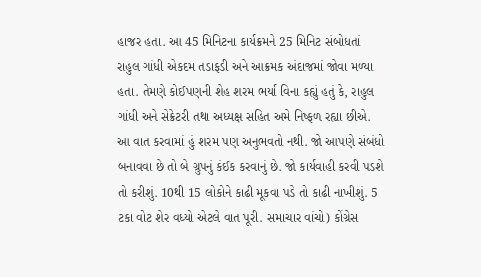હાજર હતા. આ 45 મિનિટના કાર્યક્રમને 25 મિનિટ સંબોધતાં રાહુલ ગાંધી એકદમ તડાફડી અને આક્રમક અંદાજમાં જોવા મળ્યા હતા. તેમણે કોઈપણની શેહ શરમ ભર્યા વિના કહ્યું હતું કે, રાહુલ ગાંધી અને સેક્રેટરી તથા અધ્યક્ષ સહિત અમે નિષ્ફળ રહ્યા છીએ. આ વાત કરવામાં હું શરમ પણ અનુભવતો નથી. જો આપણે સંબંધો બનાવવા છે તો બે ગ્રુપનું કંઈક કરવાનું છે. જો કાર્યવાહી કરવી પડશે તો કરીશું. 10થી 15 લોકોને કાઢી મૂકવા પડે તો કાઢી નાખીશું. 5 ટકા વોટ શેર વધ્યો એટલે વાત પૂરી. સમાચાર વાંચો) કોંગ્રેસ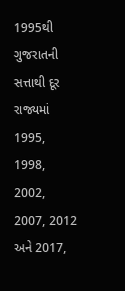1995થી ગુજરાતની સત્તાથી દૂર
રાજ્યમાં 1995, 1998, 2002, 2007, 2012 અને 2017,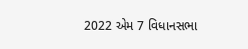2022 એમ 7 વિધાનસભા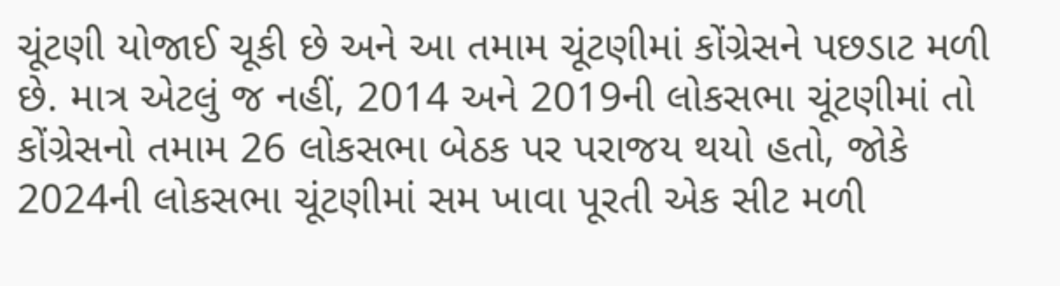ચૂંટણી યોજાઈ ચૂકી છે અને આ તમામ ચૂંટણીમાં કોંગ્રેસને પછડાટ મળી છે. માત્ર એટલું જ નહીં, 2014 અને 2019ની લોકસભા ચૂંટણીમાં તો કોંગ્રેસનો તમામ 26 લોકસભા બેઠક પર પરાજય થયો હતો, જોકે 2024ની લોકસભા ચૂંટણીમાં સમ ખાવા પૂરતી એક સીટ મળી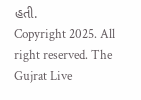હતી.
Copyright 2025. All right reserved. The Gujrat Live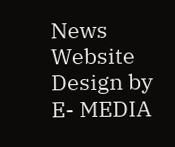News Website Design by E- MEDIA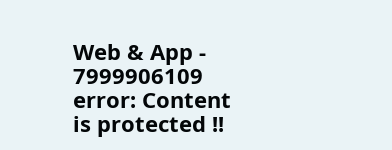Web & App - 7999906109
error: Content is protected !!